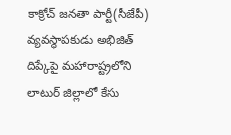కాక్రోచ్ జనతా పార్టీ(సీజేపీ) వ్యవస్థాపకుడు అభిజిత్ దిప్కేపై మహారాష్ట్రలోని లాటుర్ జిల్లాలో కేసు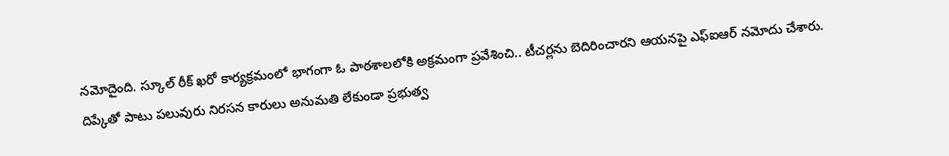నమోదైంది. స్కూల్ ఠీక్ ఖరో కార్యక్రమంలో భాగంగా ఓ పాఠశాలలోకి అక్రమంగా ప్రవేశించి.. టీచర్లను బెదిరించారని ఆయనపై ఎఫ్ఐఆర్ నమోదు చేశారు. దిప్కేతో పాటు పలువురు నిరసన కారులు అనుమతి లేకుండా ప్రభుత్వ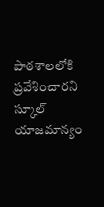పాఠశాలలోకి ప్రవేశించారని స్కూల్ యాజమాన్యం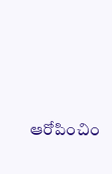ఆరోపించిం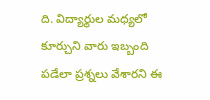ది. విద్యార్థుల మధ్యలో కూర్చుని వారు ఇబ్బంది పడేలా ప్రశ్నలు వేశారని ఈ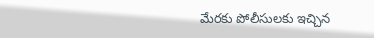మేరకు పోలీసులకు ఇచ్చిన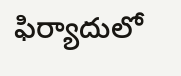ఫిర్యాదులో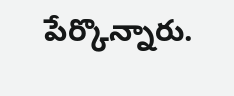పేర్కొన్నారు.